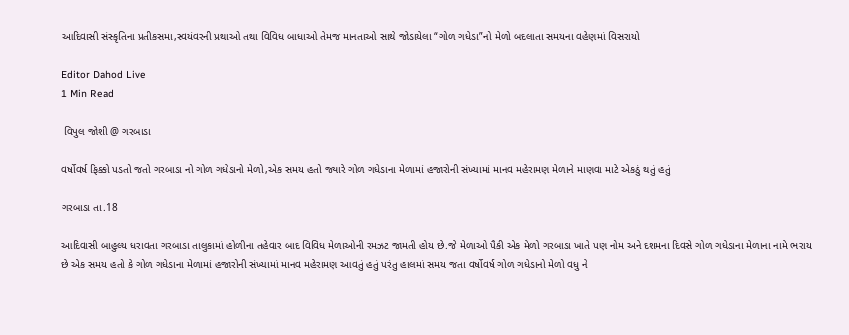આદિવાસી સંસ્કૃતિના પ્રતીકસમા,સ્વયંવરની પ્રથાઓ તથા વિવિધ બાધાઓ તેમજ માનતાઓ સાથે જોડાયેલા “ગોળ ગધેડા”નો મેળો બદલાતા સમયના વહેણમાં વિસરાયો

Editor Dahod Live
1 Min Read

 વિપુલ જોશી @ ગરબાડા

વર્ષોવર્ષ ફિક્કો પડતો જતો ગરબાડા નો ગોળ ગધેડાનો મેળો,એક સમય હતો જ્યારે ગોળ ગધેડાના મેળામાં હજારોની સંખ્યામાં માનવ મહેરામણ મેળાને માણવા માટે એકઠું થતું હતું

ગરબાડા તા.18

આદિવાસી બાહુલ્ય ધરાવતા ગરબાડા તાલુકામાં હોળીના તહેવાર બાદ વિવિધ મેળાઓની રમઝટ જામતી હોય છે.જે મેળાઓ પૈકી એક મેળો ગરબાડા ખાતે પણ નોમ અને દશમના દિવસે ગોળ ગધેડાના મેળાના નામે ભરાય છે એક સમય હતો કે ગોળ ગધેડાના મેળામાં હજારોની સંખ્યામાં માનવ મહેરામણ આવતું હતું પરંતુ હાલમાં સમય જતા વર્ષોવર્ષ ગોળ ગધેડાનો મેળો વધુ ને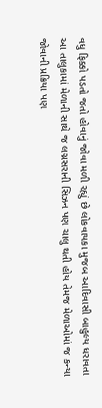વધુ ફિક્કો પડતો જતો હોવાનું જોવા મળી રહ્યું છે લોકવાયકા મુજબ આદિવાસી બાહુલ્ય ધરાવતા આ તાલુકામાં મેળાની સાથે જ લગ્નસરાની સિઝન પણ ચાલુ થતી હોય તેમજ મેળાઓમાં જ કન્યા જોવાની પ્રક્રિયા પણ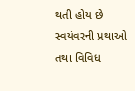થતી હોય છે સ્વયંવરની પ્રથાઓ તથા વિવિધ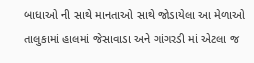બાધાઓ ની સાથે માનતાઓ સાથે જોડાયેલા આ મેળાઓ તાલુકામાં હાલમાં જેસાવાડા અને ગાંગરડી માં એટલા જ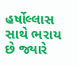હર્ષોલ્લાસ સાથે ભરાય છે જ્યારે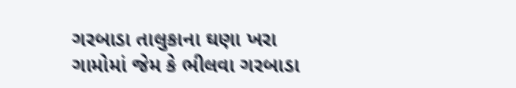ગરબાડા તાલુકાના ઘણા ખરા ગામોમાં જેમ કે ભીલવા ગરબાડા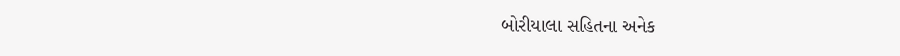બોરીયાલા સહિતના અનેક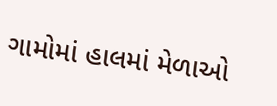ગામોમાં હાલમાં મેળાઓ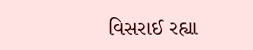વિસરાઈ રહ્યા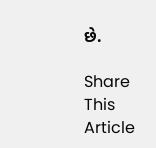છે.

Share This Article